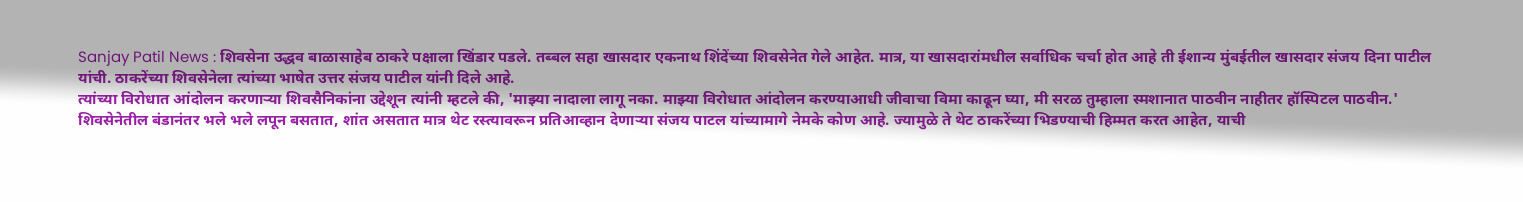Sanjay Patil News : शिवसेना उद्धव बाळासाहेब ठाकरे पक्षाला खिंडार पडले. तब्बल सहा खासदार एकनाथ शिंदेंच्या शिवसेनेत गेले आहेत. मात्र, या खासदारांमधील सर्वाधिक चर्चा होत आहे ती ईशान्य मुंबईतील खासदार संजय दिना पाटील यांची. ठाकरेंच्या शिवसेनेला त्यांच्या भाषेत उत्तर संजय पाटील यांनी दिले आहे.
त्यांच्या विरोधात आंदोलन करणाऱ्या शिवसैनिकांना उद्देशून त्यांनी म्हटले की, 'माझ्या नादाला लागू नका. माझ्या विरोधात आंदोलन करण्याआधी जीवाचा विमा काढून घ्या, मी सरळ तुम्हाला स्मशानात पाठवीन नाहीतर हॉस्पिटल पाठवीन.'
शिवसेनेतील बंडानंतर भले भले लपून बसतात, शांत असतात मात्र थेट रस्त्यावरून प्रतिआव्हान देणाऱ्या संजय पाटल यांच्यामागे नेमके कोण आहे. ज्यामुळे ते थेट ठाकरेंच्या भिडण्याची हिम्मत करत आहेत, याची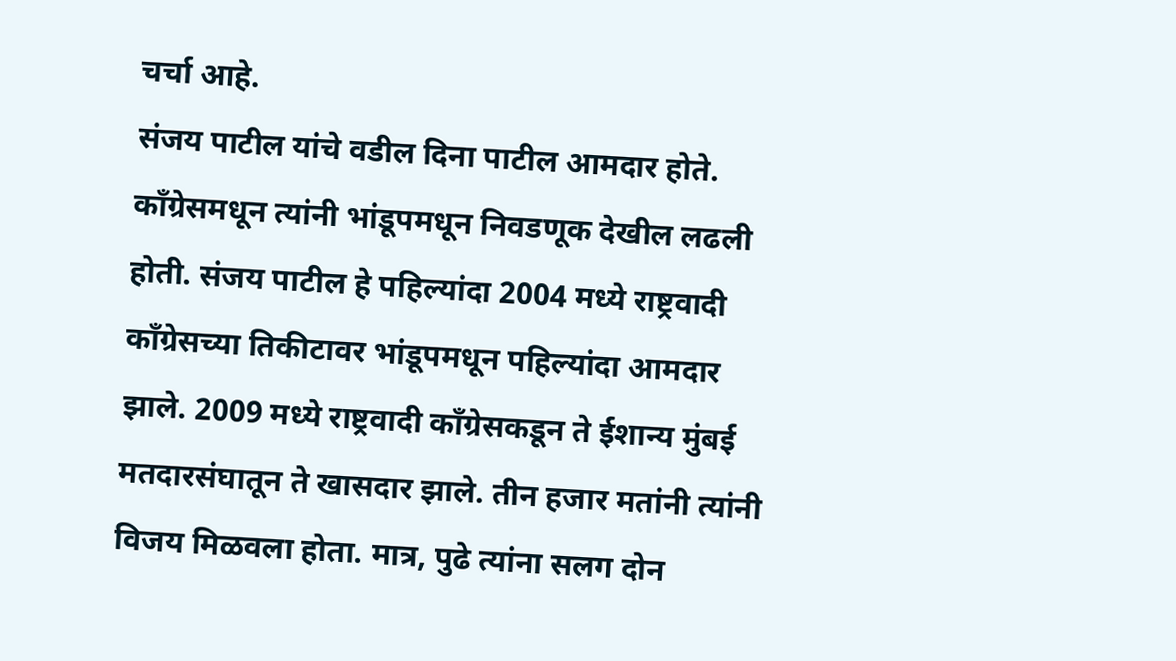चर्चा आहे.
संजय पाटील यांचे वडील दिना पाटील आमदार होते. काँग्रेसमधून त्यांनी भांडूपमधून निवडणूक देखील लढली होती. संजय पाटील हे पहिल्यांदा 2004 मध्ये राष्ट्रवादी काँग्रेसच्या तिकीटावर भांडूपमधून पहिल्यांदा आमदार झाले. 2009 मध्ये राष्ट्रवादी काँग्रेसकडून ते ईशान्य मुंबई मतदारसंघातून ते खासदार झाले. तीन हजार मतांनी त्यांनी विजय मिळवला होता. मात्र, पुढे त्यांना सलग दोन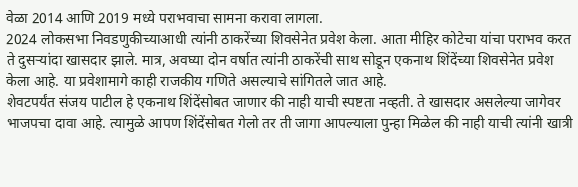वेळा 2014 आणि 2019 मध्ये पराभवाचा सामना करावा लागला.
2024 लोकसभा निवडणुकीच्याआधी त्यांनी ठाकरेंच्या शिवसेनेत प्रवेश केला. आता मीहिर कोटेचा यांचा पराभव करत ते दुसऱ्यांदा खासदार झाले. मात्र, अवघ्या दोन वर्षात त्यांनी ठाकरेंची साथ सोडून एकनाथ शिंदेंच्या शिवसेनेत प्रवेश केला आहे. या प्रवेशामागे काही राजकीय गणिते असल्याचे सांगितले जात आहे.
शेवटपर्यंत संजय पाटील हे एकनाथ शिंदेंसोबत जाणार की नाही याची स्पष्टता नव्हती. ते खासदार असलेल्या जागेवर भाजपचा दावा आहे. त्यामुळे आपण शिंदेंसोबत गेलो तर ती जागा आपल्याला पुन्हा मिळेल की नाही याची त्यांनी खात्री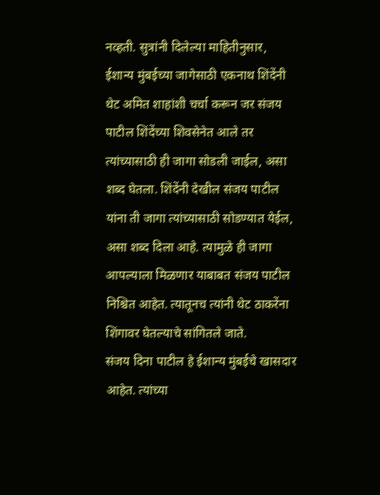नव्हती. सुत्रांनी दिलेल्या माहितीनुसार, ईशान्य मुंबईच्या जागेसाठी एकनाथ शिंदेंनी थेट अमित शाहांशी चर्चा करून जर संजय पाटील शिंदेंच्या शिवसेनेत आले तर त्यांच्यासाठी ही जागा सोडली जाईल, असा शब्द घेतला. शिंदेंनी देखील संजय पाटील यांना ती जागा त्यांच्यासाठी सोडण्यात येईल, असा शब्द दिला आहे. त्यामुळे ही जागा आपल्याला मिळणार याबाबत संजय पाटील निश्चित आहेत. त्यातूनच त्यांनी थेट ठाकरेंना शिंगावर घेतल्याचे सांगितले जाते.
संजय दिना पाटील हे ईशान्य मुंबईचे खासदार आहेत. त्यांच्या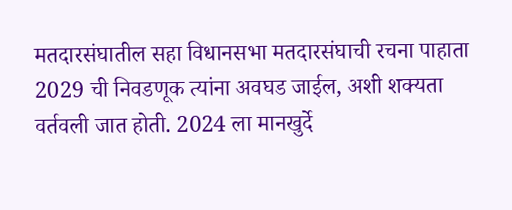मतदारसंघातील सहा विधानसभा मतदारसंघाची रचना पाहाता 2029 ची निवडणूक त्यांना अवघड जाईल, अशी शक्यता वर्तवली जात होती. 2024 ला मानखुर्दे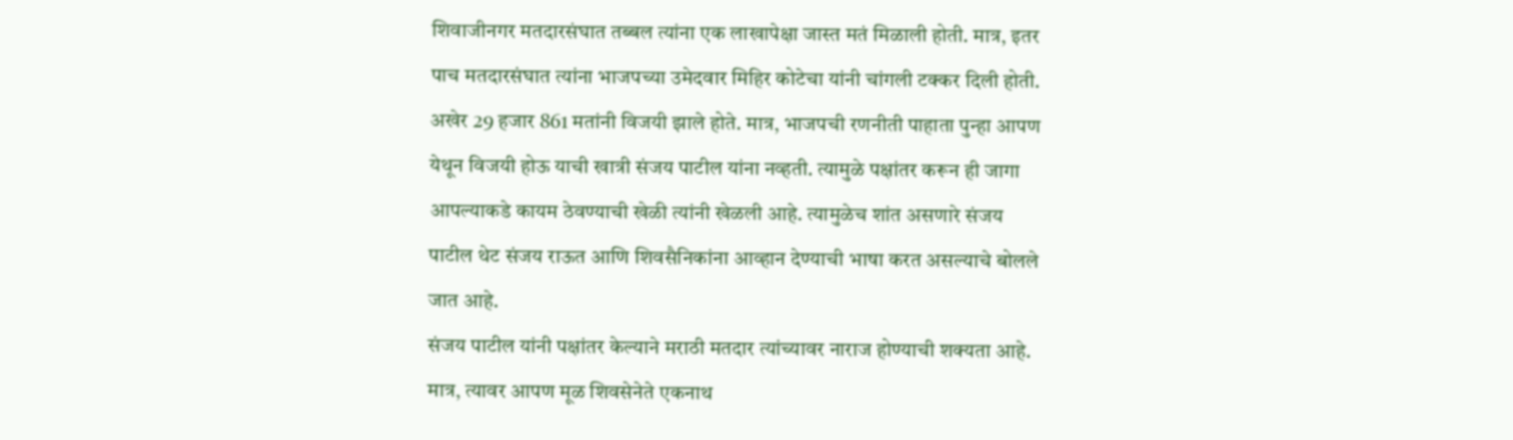शिवाजीनगर मतदारसंघात तब्बल त्यांना एक लाखापेक्षा जास्त मतं मिळाली होती. मात्र, इतर पाच मतदारसंघात त्यांना भाजपच्या उमेदवार मिहिर कोटेचा यांनी चांगली टक्कर दिली होती. अखेर 29 हजार 861 मतांनी विजयी झाले होते. मात्र, भाजपची रणनीती पाहाता पुन्हा आपण येथून विजयी होऊ याची खात्री संजय पाटील यांना नव्हती. त्यामुळे पक्षांतर करून ही जागा आपल्याकडे कायम ठेवण्याची खेळी त्यांनी खेळली आहे. त्यामुळेच शांत असणारे संजय पाटील थेट संजय राऊत आणि शिवसैनिकांना आव्हान देण्याची भाषा करत असल्याचे बोलले जात आहे.
संजय पाटील यांनी पक्षांतर केल्याने मराठी मतदार त्यांच्यावर नाराज होण्याची शक्यता आहे. मात्र, त्यावर आपण मूळ शिवसेनेते एकनाथ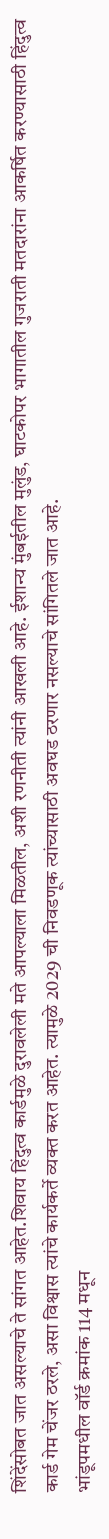शिंदेंसोबत जात असल्याचे ते सांगत आहेत.शिवाय हिंदुत्व कार्डमुळे दुरावलेली मते आपल्याला मिळतील, अशी रणनीती त्यांनी आखली आहे. ईशान्य मुंबईतील मुलुंड, घाटकोपर भागातील गुजराती मतदारांना आकर्षित करण्यासाठी हिंदुत्व कार्ड गेम चेंजर ठरले, असा विश्वास त्यांचे कार्यकर्ते व्यक्त करत आहेत. त्यामुळे 2029 ची निवडणूक त्यांच्यासाठी अवघड ठरणार नसल्याचे सांगितले जात आहे.
भांडूपमधील वॉर्ड क्रमांक 114 मधून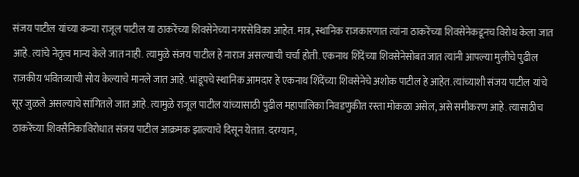संजय पाटील यांच्या कन्या राजूल पाटील या ठाकरेंच्या शिवसेनेच्या नगरसेविका आहेत. मात्र, स्थानिक राजकारणात त्यांना ठाकरेंच्या शिवसेनेकडूनच विरोध केला जात आहे. त्यांचे नेतृत्व मान्य केले जात नाही. त्यामुळे संजय पाटील हे नाराज असल्याची चर्चा होती. एकनाथ शिंदेंच्या शिवसेनेसोबत जात त्यांनी आपल्या मुलीचे पुढील राजकीय भवितव्याची सोय केल्याचे मानले जात आहे. भांडूपचे स्थानिक आमदार हे एकनाथ शिंदेंच्या शिवसेनेचे अशोक पाटील हे आहेत. त्यांच्याशी संजय पाटील यांचे सूर जुळले असल्याचे सांगितले जात आहे. त्यामुळे राजूल पाटील यांच्यासाठी पुढील महापालिका निवडणुकीत रस्ता मोकळा असेल, असे समीकरण आहे. त्यासाठीच ठाकरेंच्या शिवसैनिकाविरोधात संजय पाटील आक्रमक झाल्याचे दिसून येतात. दरम्यान,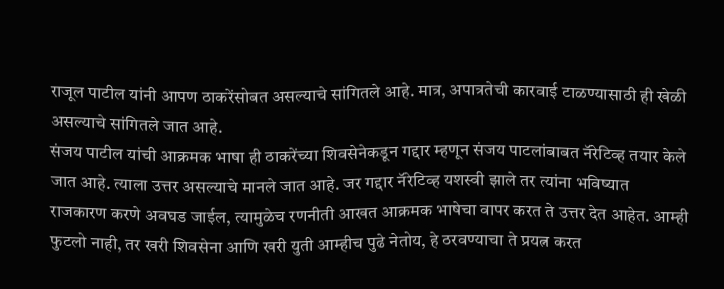राजूल पाटील यांनी आपण ठाकरेंसोबत असल्याचे सांगितले आहे. मात्र, अपात्रतेची कारवाई टाळण्यासाठी ही खेळी असल्याचे सांगितले जात आहे.
संजय पाटील यांची आक्रमक भाषा ही ठाकरेंच्या शिवसेनेकडून गद्दार म्हणून संजय पाटलांबाबत नॅरेटिव्ह तयार केले जात आहे. त्याला उत्तर असल्याचे मानले जात आहे. जर गद्दार नॅरेटिव्ह यशस्वी झाले तर त्यांना भविष्यात राजकारण करणे अवघड जाईल, त्यामुळेच रणनीती आखत आक्रमक भाषेचा वापर करत ते उत्तर देत आहेत. आम्ही फुटलो नाही, तर खरी शिवसेना आणि खरी युती आम्हीच पुढे नेतोय, हे ठरवण्याचा ते प्रयत्न करत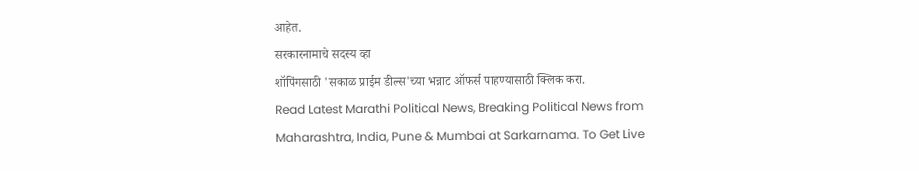आहेत.
सरकारनामाचे सदस्य व्हा
शॉपिंगसाठी 'सकाळ प्राईम डील्स'च्या भन्नाट ऑफर्स पाहण्यासाठी क्लिक करा.
Read Latest Marathi Political News, Breaking Political News from Maharashtra, India, Pune & Mumbai at Sarkarnama. To Get Live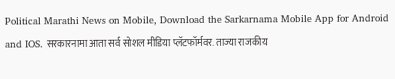Political Marathi News on Mobile, Download the Sarkarnama Mobile App for Android and IOS. सरकारनामा आता सर्व सोशल मीडिया प्लॅटफॉर्मवर. ताज्या राजकीय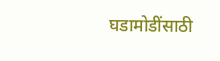घडामोडींसाठी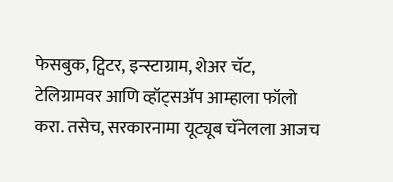फेसबुक, ट्विटर, इन्स्टाग्राम, शेअर चॅट, टेलिग्रामवर आणि व्हॉट्सॲप आम्हाला फॉलो करा. तसेच, सरकारनामा यूट्यूब चॅनेलला आजच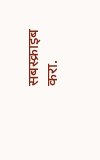सबस्क्राइब करा.